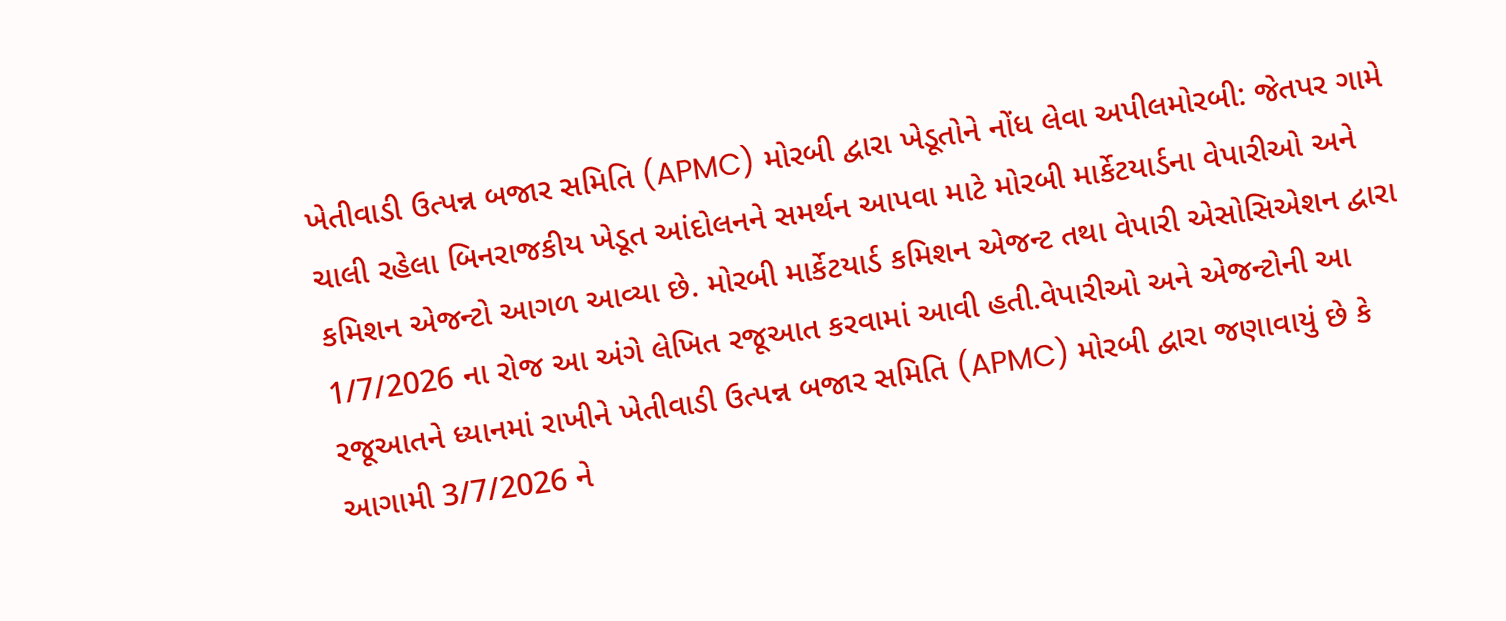ખેતીવાડી ઉત્પન્ન બજાર સમિતિ (APMC) મોરબી દ્વારા ખેડૂતોને નોંધ લેવા અપીલમોરબી: જેતપર ગામે ચાલી રહેલા બિનરાજકીય ખેડૂત આંદોલનને સમર્થન આપવા માટે મોરબી માર્કેટયાર્ડના વેપારીઓ અને કમિશન એજન્ટો આગળ આવ્યા છે. મોરબી માર્કેટયાર્ડ કમિશન એજન્ટ તથા વેપારી એસોસિએશન દ્વારા 1/7/2026 ના રોજ આ અંગે લેખિત રજૂઆત કરવામાં આવી હતી.વેપારીઓ અને એજન્ટોની આ રજૂઆતને ધ્યાનમાં રાખીને ખેતીવાડી ઉત્પન્ન બજાર સમિતિ (APMC) મોરબી દ્વારા જણાવાયું છે કે આગામી 3/7/2026 ને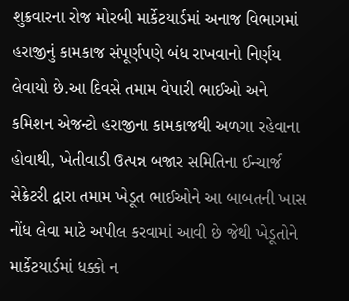શુક્રવારના રોજ મોરબી માર્કેટયાર્ડમાં અનાજ વિભાગમાં હરાજીનું કામકાજ સંપૂર્ણપણે બંધ રાખવાનો નિર્ણય લેવાયો છે.આ દિવસે તમામ વેપારી ભાઈઓ અને કમિશન એજન્ટો હરાજીના કામકાજથી અળગા રહેવાના હોવાથી, ખેતીવાડી ઉત્પન્ન બજાર સમિતિના ઈન્ચાર્જ સેક્રેટરી દ્વારા તમામ ખેડૂત ભાઈઓને આ બાબતની ખાસ નોંધ લેવા માટે અપીલ કરવામાં આવી છે જેથી ખેડૂતોને માર્કેટયાર્ડમાં ધક્કો ન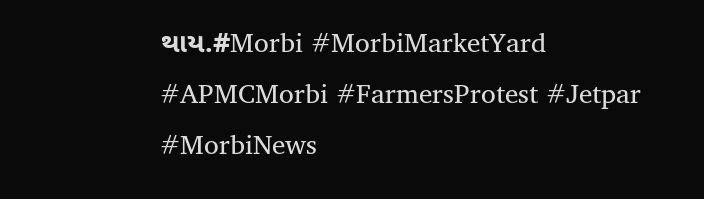થાય.#Morbi #MorbiMarketYard #APMCMorbi #FarmersProtest #Jetpar #MorbiNews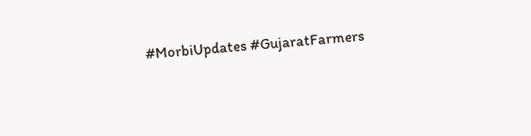#MorbiUpdates #GujaratFarmers